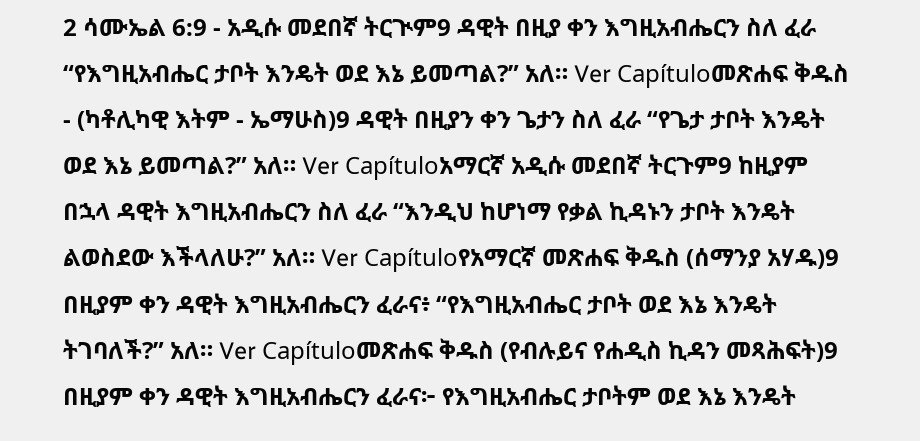2 ሳሙኤል 6:9 - አዲሱ መደበኛ ትርጒም9 ዳዊት በዚያ ቀን እግዚአብሔርን ስለ ፈራ “የእግዚአብሔር ታቦት እንዴት ወደ እኔ ይመጣል?” አለ። Ver Capítuloመጽሐፍ ቅዱስ - (ካቶሊካዊ እትም - ኤማሁስ)9 ዳዊት በዚያን ቀን ጌታን ስለ ፈራ “የጌታ ታቦት እንዴት ወደ እኔ ይመጣል?” አለ። Ver Capítuloአማርኛ አዲሱ መደበኛ ትርጉም9 ከዚያም በኋላ ዳዊት እግዚአብሔርን ስለ ፈራ “እንዲህ ከሆነማ የቃል ኪዳኑን ታቦት እንዴት ልወስደው እችላለሁ?” አለ። Ver Capítuloየአማርኛ መጽሐፍ ቅዱስ (ሰማንያ አሃዱ)9 በዚያም ቀን ዳዊት እግዚአብሔርን ፈራና፥ “የእግዚአብሔር ታቦት ወደ እኔ እንዴት ትገባለች?” አለ። Ver Capítuloመጽሐፍ ቅዱስ (የብሉይና የሐዲስ ኪዳን መጻሕፍት)9 በዚያም ቀን ዳዊት እግዚአብሔርን ፈራና፦ የእግዚአብሔር ታቦትም ወደ እኔ እንዴት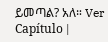ይመጣል? አለ። Ver Capítulo |